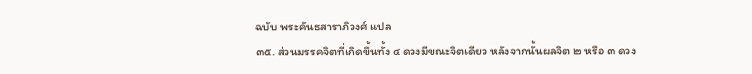ฉบับ พระคันธสาราภิวงศ์ แปล
๓๕. ส่วนมรรคจิตที่เกิดขึ้นทั้ง ๔ ดวงมีขณะจิตเดียว หลังจากนั้นผลจิต ๒ หรือ ๓ ดวง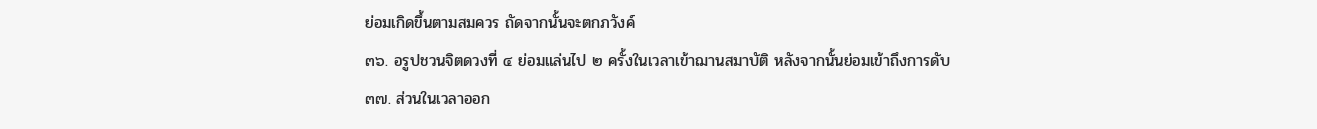ย่อมเกิดขึ้นตามสมควร ถัดจากนั้นจะตกภวังค์
๓๖. อรูปชวนจิตดวงที่ ๔ ย่อมแล่นไป ๒ ครั้งในเวลาเข้าฌานสมาบัติ หลังจากนั้นย่อมเข้าถึงการดับ
๓๗. ส่วนในเวลาออก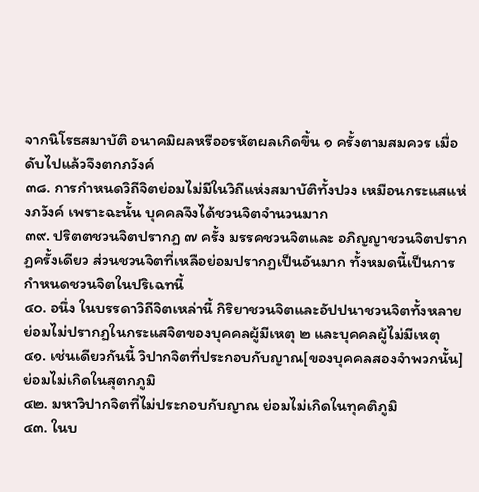จากนิโรธสมาบัติ อนาคมิผลหรืออรหัตผลเกิดขึ้น ๑ ครั้งตามสมควร เมื่อดับไปแล้วจึงตกภวังค์
๓๘. การกำหนดวิถีจิตย่อมไม่มีในวิถีแห่งสมาบัติทั้งปวง เหมือนกระแสแห่งภวังค์ เพราะฉะนั้น บุคคลจึงได้ชวนจิตจำนวนมาก
๓๙. ปริตตชวนจิตปรากฏ ๗ ครั้ง มรรคชวนจิตและ อภิญญาชวนจิตปรากฏครั้งเดียว ส่วนชวนจิตที่เหลือย่อมปรากฏเป็นอันมาก ทั้งหมดนี้เป็นการกำหนดชวนจิตในปริเฉทนี้
๔๐. อนึ่ง ในบรรดาวิถีจิตเหล่านี้ กิริยาชวนจิตและอัปปนาชวนจิตทั้งหลาย ย่อมไม่ปรากฏในกระแสจิตของบุคคลผู้มีเหตุ ๒ และบุคคลผู้ไม่มีเหตุ
๔๑. เช่นเดียวกันนี้ วิปากจิตที่ประกอบกับญาณ[ของบุคคลสองจำพวกนั้น] ย่อมไม่เกิดในสุตกภูมิ
๔๒. มหาวิปากจิตที่ไม่ประกอบกับญาณ ย่อมไม่เกิดในทุคติภูมิ
๔๓. ในบ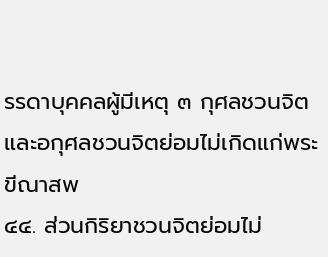รรดาบุคคลผู้มีเหตุ ๓ กุศลชวนจิตและอกุศลชวนจิตย่อมไม่เกิดแก่พระขีณาสพ
๔๔. ส่วนกิริยาชวนจิตย่อมไม่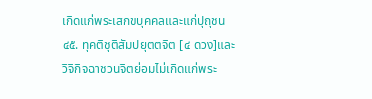เกิดแก่พระเสกขบุคคลและแก่ปุถุชน
๔๕. ทุคติชุติสัมปยุตตจิต [๔ ดวง]และวิจิกิจฉาชวนจิตย่อมไม่เกิดแก่พระ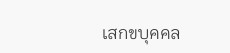เสกขบุคคล